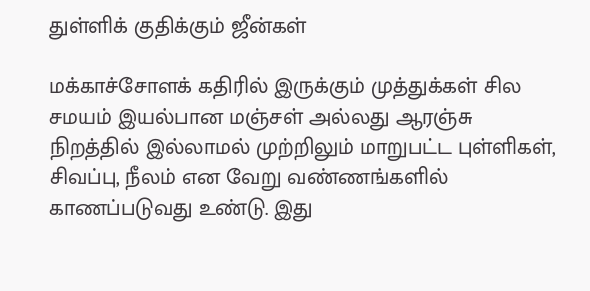துள்ளிக் குதிக்கும் ஜீன்கள்

மக்காச்சோளக் கதிரில் இருக்கும் முத்துக்கள் சில சமயம் இயல்பான மஞ்சள் அல்லது ஆரஞ்சு நிறத்தில் இல்லாமல் முற்றிலும் மாறுபட்ட புள்ளிகள், சிவப்பு, நீலம் என வேறு வண்ணங்களில் காணப்படுவது உண்டு. இது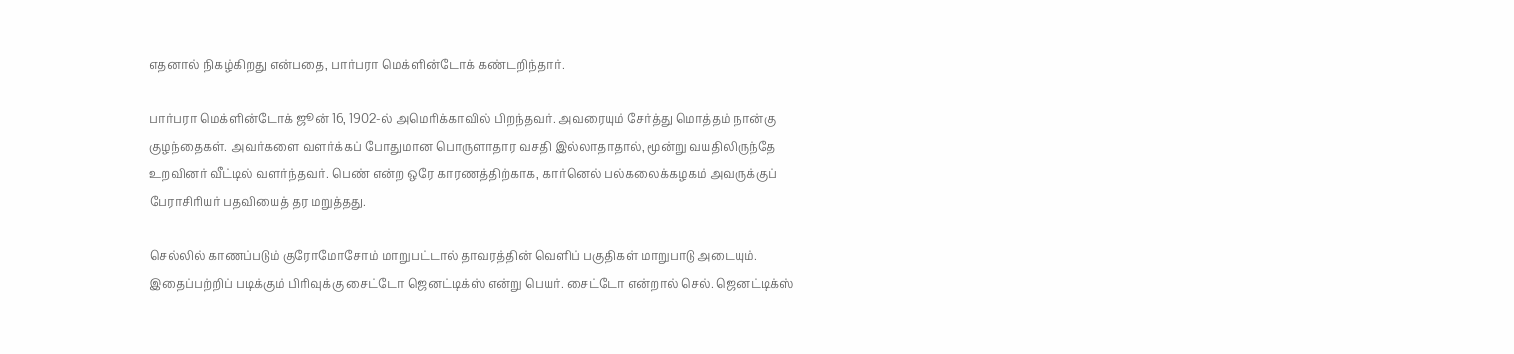எதனால் நிகழ்கிறது என்பதை, பார்பரா மெக்ளின்டோக் கண்டறிந்தார்.

பார்பரா மெக்ளின்டோக் ஜூன் 16, 1902-ல் அமெரிக்காவில் பிறந்தவர். அவரையும் சேர்த்து மொத்தம் நான்கு குழந்தைகள். அவர்களை வளர்க்கப் போதுமான பொருளாதார வசதி இல்லாதாதால், மூன்று வயதிலிருந்தே  உறவினர் வீட்டில் வளர்ந்தவர். பெண் என்ற ஒரே காரணத்திற்காக, கார்னெல் பல்கலைக்கழகம் அவருக்குப் பேராசிரியர் பதவியைத் தர மறுத்தது.

செல்லில் காணப்படும் குரோமோசோம் மாறுபட்டால் தாவரத்தின் வெளிப் பகுதிகள் மாறுபாடு அடையும். இதைப்பற்றிப் படிக்கும் பிரிவுக்கு சைட்டோ ஜெனட்டிக்ஸ் என்று பெயர். சைட்டோ என்றால் செல். ஜெனட்டிக்ஸ்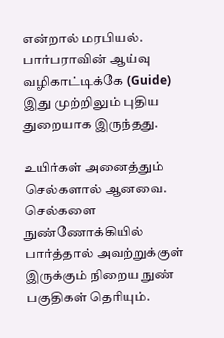என்றால் மரபியல். பார்பராவின் ஆய்வு வழிகாட்டிக்கே (Guide) இது முற்றிலும் புதிய துறையாக இருந்தது.

உயிர்கள் அனைத்தும் செல்களால் ஆனவை. செல்களை நுண்ணோக்கியில் பார்த்தால் அவற்றுக்குள் இருக்கும் நிறைய நுண் பகுதிகள் தெரியும்.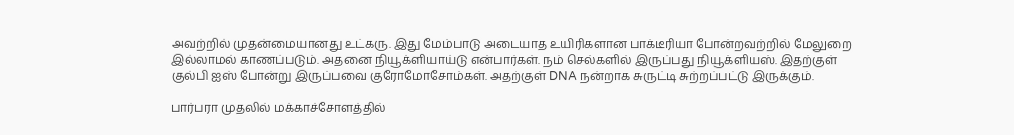அவற்றில் முதன்மையானது உட்கரு. இது மேம்பாடு அடையாத உயிரிகளான பாக்டீரியா போன்றவற்றில் மேலுறை இல்லாமல் காணப்படும். அதனை நியூக்ளியாய்டு என்பார்கள். நம் செல்களில் இருப்பது நியூக்ளியஸ். இதற்குள் குல்பி ஐஸ் போன்று இருப்பவை குரோமோசோம்கள். அதற்குள் DNA நன்றாக சுருட்டி சுற்றப்பட்டு இருக்கும்.

பார்பரா முதலில் மக்காச்சோளத்தில்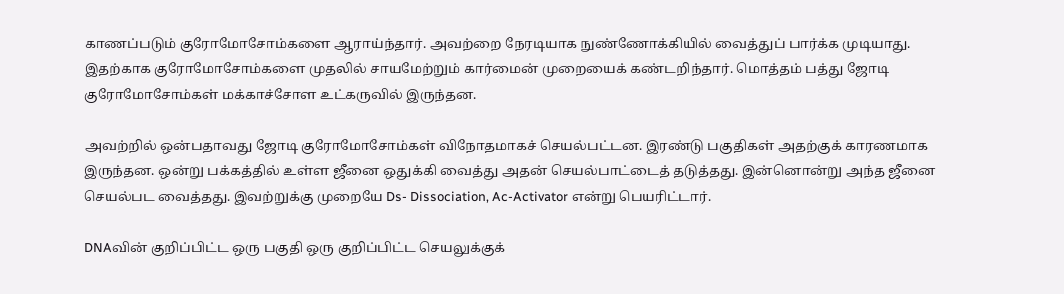காணப்படும் குரோமோசோம்களை ஆராய்ந்தார். அவற்றை நேரடியாக நுண்ணோக்கியில் வைத்துப் பார்க்க முடியாது. இதற்காக குரோமோசோம்களை முதலில் சாயமேற்றும் கார்மைன் முறையைக் கண்டறிந்தார். மொத்தம் பத்து ஜோடி குரோமோசோம்கள் மக்காச்சோள உட்கருவில் இருந்தன.

அவற்றில் ஒன்பதாவது ஜோடி குரோமோசோம்கள் விநோதமாகச் செயல்பட்டன. இரண்டு பகுதிகள் அதற்குக் காரணமாக இருந்தன. ஒன்று பக்கத்தில் உள்ள ஜீனை ஒதுக்கி வைத்து அதன் செயல்பாட்டைத் தடுத்தது. இன்னொன்று அந்த ஜீனை செயல்பட வைத்தது. இவற்றுக்கு முறையே Ds- Dissociation, Ac-Activator என்று பெயரிட்டார்.

DNAவின் குறிப்பிட்ட ஒரு பகுதி ஒரு குறிப்பிட்ட செயலுக்குக்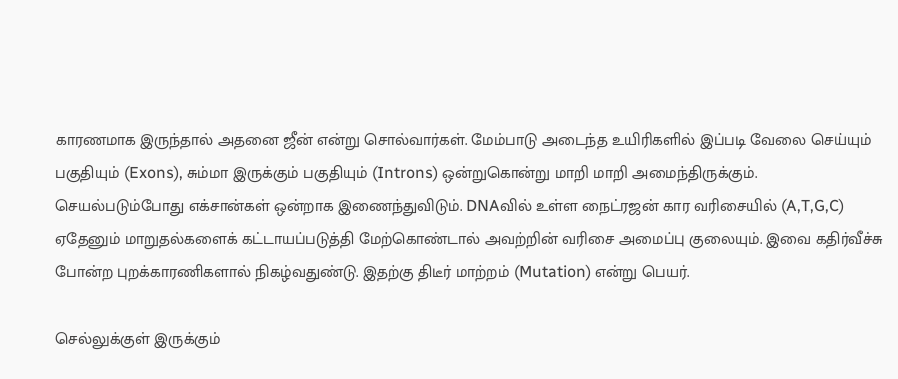காரணமாக இருந்தால் அதனை ஜீன் என்று சொல்வார்கள். மேம்பாடு அடைந்த உயிரிகளில் இப்படி வேலை செய்யும் பகுதியும் (Exons), சும்மா இருக்கும் பகுதியும் (Introns) ஒன்றுகொன்று மாறி மாறி அமைந்திருக்கும். செயல்படும்போது எக்சான்கள் ஒன்றாக இணைந்துவிடும். DNAவில் உள்ள நைட்ரஜன் கார வரிசையில் (A,T,G,C) ஏதேனும் மாறுதல்களைக் கட்டாயப்படுத்தி மேற்கொண்டால் அவற்றின் வரிசை அமைப்பு குலையும். இவை கதிர்வீச்சு போன்ற புறக்காரணிகளால் நிகழ்வதுண்டு. இதற்கு திடீர் மாற்றம் (Mutation) என்று பெயர்.

செல்லுக்குள் இருக்கும்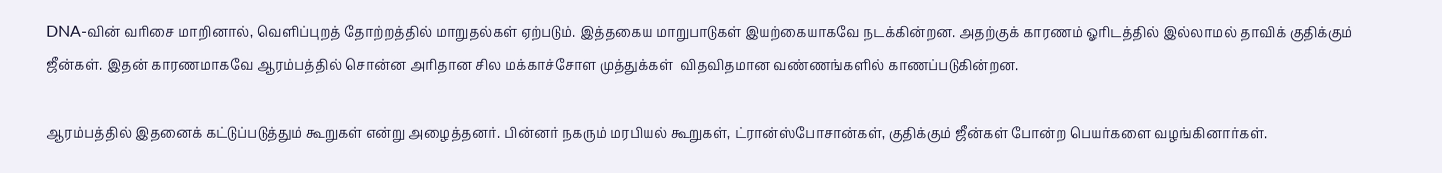DNA-வின் வரிசை மாறினால், வெளிப்புறத் தோற்றத்தில் மாறுதல்கள் ஏற்படும். இத்தகைய மாறுபாடுகள் இயற்கையாகவே நடக்கின்றன. அதற்குக் காரணம் ஓரிடத்தில் இல்லாமல் தாவிக் குதிக்கும் ஜீன்கள். இதன் காரணமாகவே ஆரம்பத்தில் சொன்ன அரிதான சில மக்காச்சோள முத்துக்கள்  விதவிதமான வண்ணங்களில் காணப்படுகின்றன.

ஆரம்பத்தில் இதனைக் கட்டுப்படுத்தும் கூறுகள் என்று அழைத்தனர். பின்னர் நகரும் மரபியல் கூறுகள், ட்ரான்ஸ்போசான்கள், குதிக்கும் ஜீன்கள் போன்ற பெயர்களை வழங்கினார்கள்.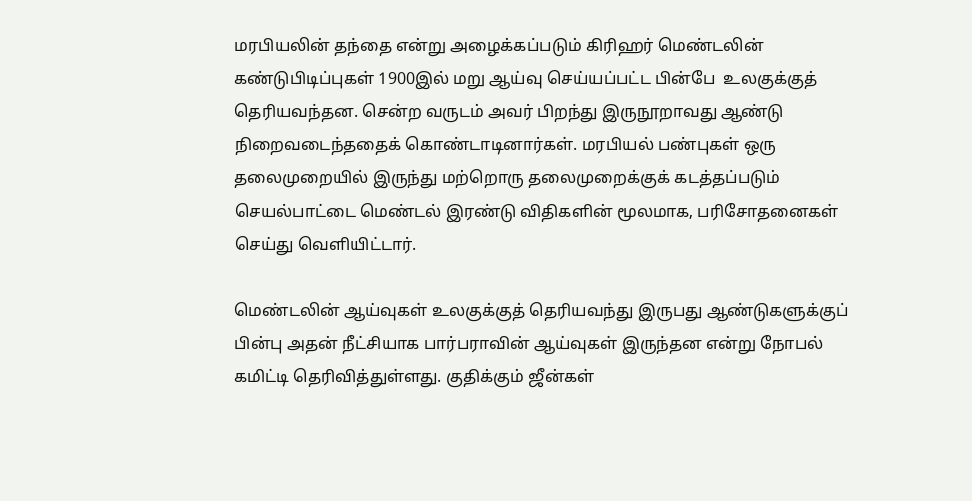மரபியலின் தந்தை என்று அழைக்கப்படும் கிரிஹர் மெண்டலின் கண்டுபிடிப்புகள் 1900இல் மறு ஆய்வு செய்யப்பட்ட பின்பே  உலகுக்குத் தெரியவந்தன. சென்ற வருடம் அவர் பிறந்து இருநூறாவது ஆண்டு நிறைவடைந்ததைக் கொண்டாடினார்கள். மரபியல் பண்புகள் ஒரு தலைமுறையில் இருந்து மற்றொரு தலைமுறைக்குக் கடத்தப்படும் செயல்பாட்டை மெண்டல் இரண்டு விதிகளின் மூலமாக, பரிசோதனைகள் செய்து வெளியிட்டார்.

மெண்டலின் ஆய்வுகள் உலகுக்குத் தெரியவந்து இருபது ஆண்டுகளுக்குப் பின்பு அதன் நீட்சியாக பார்பராவின் ஆய்வுகள் இருந்தன என்று நோபல் கமிட்டி தெரிவித்துள்ளது. குதிக்கும் ஜீன்கள்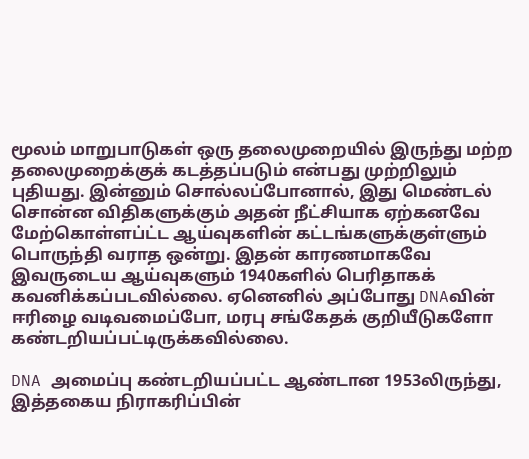மூலம் மாறுபாடுகள் ஒரு தலைமுறையில் இருந்து மற்ற தலைமுறைக்குக் கடத்தப்படும் என்பது முற்றிலும் புதியது. இன்னும் சொல்லப்போனால், இது மெண்டல் சொன்ன விதிகளுக்கும் அதன் நீட்சியாக ஏற்கனவே மேற்கொள்ளப்ட்ட ஆய்வுகளின் கட்டங்களுக்குள்ளும் பொருந்தி வராத ஒன்று. இதன் காரணமாகவே இவருடைய ஆய்வுகளும் 1940களில் பெரிதாகக் கவனிக்கப்படவில்லை. ஏனெனில் அப்போது DNAவின் ஈரிழை வடிவமைப்போ, மரபு சங்கேதக் குறியீடுகளோ கண்டறியப்பட்டிருக்கவில்லை.

DNA அமைப்பு கண்டறியப்பட்ட ஆண்டான 1953லிருந்து, இத்தகைய நிராகரிப்பின்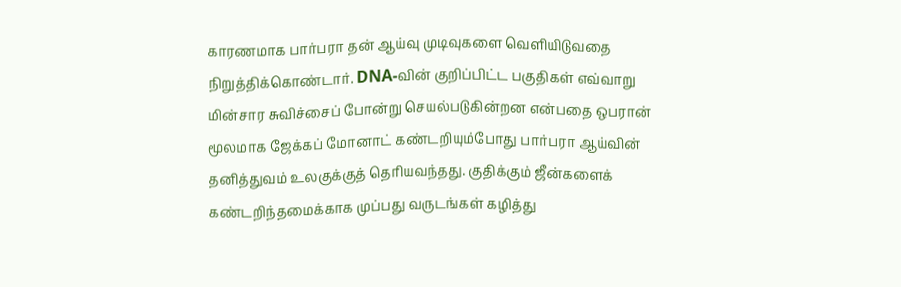காரணமாக பார்பரா தன் ஆய்வு முடிவுகளை வெளியிடுவதை நிறுத்திக்கொண்டார். DNA-வின் குறிப்பிட்ட பகுதிகள் எவ்வாறு மின்சார சுவிச்சைப் போன்று செயல்படுகின்றன என்பதை ஒபரான் மூலமாக ஜேக்கப் மோனாட் கண்டறியும்போது பார்பரா ஆய்வின் தனித்துவம் உலகுக்குத் தெரியவந்தது. குதிக்கும் ஜீன்களைக் கண்டறிந்தமைக்காக முப்பது வருடங்கள் கழித்து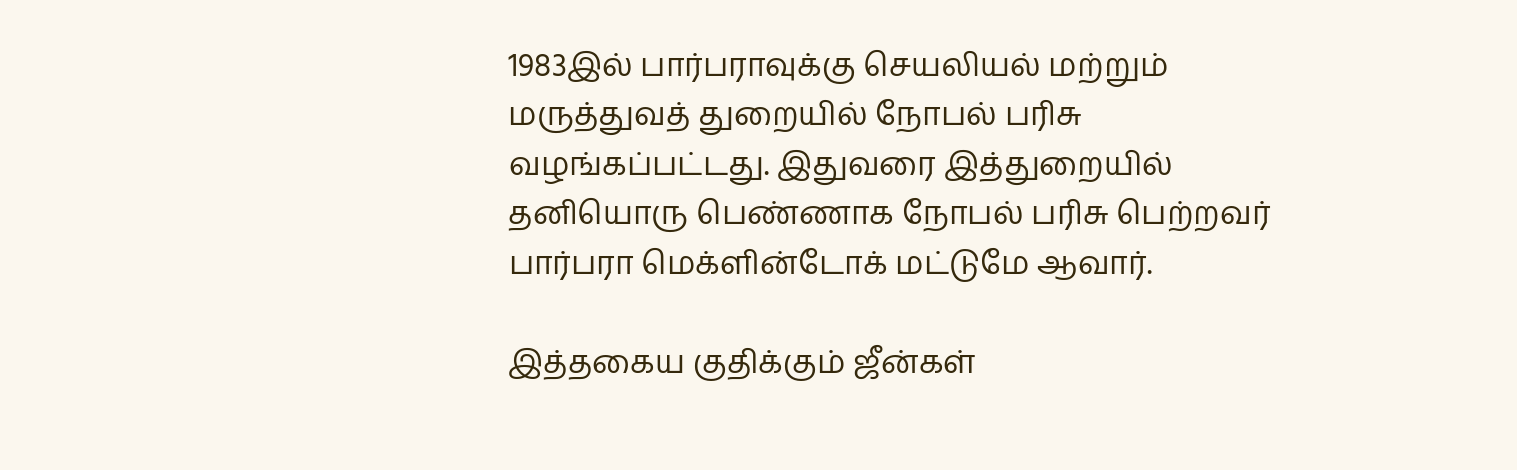1983இல் பார்பராவுக்கு செயலியல் மற்றும் மருத்துவத் துறையில் நோபல் பரிசு வழங்கப்பட்டது. இதுவரை இத்துறையில் தனியொரு பெண்ணாக நோபல் பரிசு பெற்றவர் பார்பரா மெக்ளின்டோக் மட்டுமே ஆவார்.

இத்தகைய குதிக்கும் ஜீன்கள்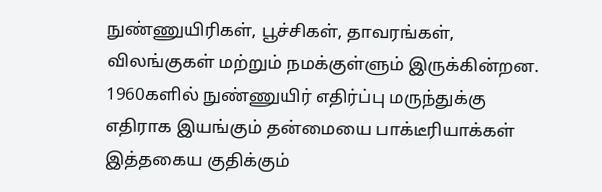நுண்ணுயிரிகள், பூச்சிகள், தாவரங்கள், விலங்குகள் மற்றும் நமக்குள்ளும் இருக்கின்றன. 1960களில் நுண்ணுயிர் எதிர்ப்பு மருந்துக்கு எதிராக இயங்கும் தன்மையை பாக்டீரியாக்கள் இத்தகைய குதிக்கும்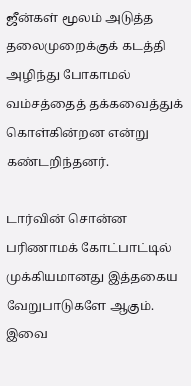ஜீன்கள் மூலம் அடுத்த தலைமுறைக்குக் கடத்தி அழிந்து போகாமல் வம்சத்தைத் தக்கவைத்துக் கொள்கின்றன என்று கண்டறிந்தனர்.

டார்வின் சொன்ன பரிணாமக் கோட்பாட்டில் முக்கியமானது இத்தகைய வேறுபாடுகளே ஆகும். இவை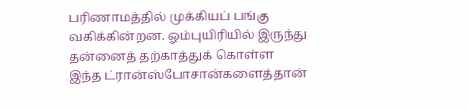பரிணாமத்தில் முக்கியப் பங்கு வகிக்கின்றன. ஓம்புயிரியில் இருந்து தன்னைத் தற்காத்துக் கொள்ள இந்த ட்ரான்ஸ்போசான்களைத்தான்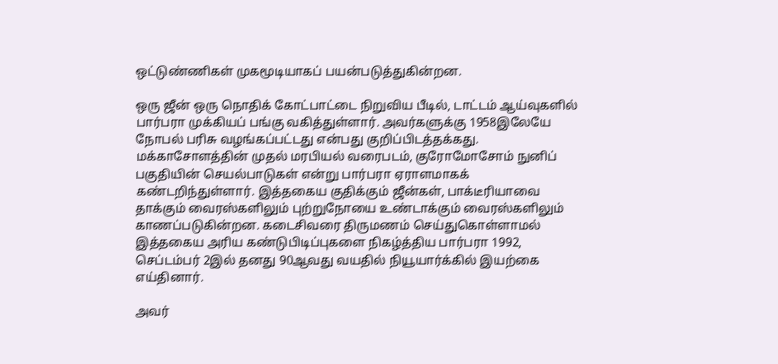ஒட்டுண்ணிகள் முகமூடியாகப் பயன்படுத்துகின்றன.

ஒரு ஜீன் ஒரு நொதிக் கோட்பாட்டை நிறுவிய பீடில், டாட்டம் ஆய்வுகளில் பார்பரா முக்கியப் பங்கு வகித்துள்ளார். அவர்களுக்கு 1958இலேயே நோபல் பரிசு வழங்கப்பட்டது என்பது குறிப்பிடத்தக்கது. மக்காசோளத்தின் முதல் மரபியல் வரைபடம், குரோமோசோம் நுனிப் பகுதியின் செயல்பாடுகள் என்று பார்பரா ஏராளமாகக் கண்டறிந்துள்ளார். இத்தகைய குதிக்கும் ஜீன்கள், பாக்டீரியாவை தாக்கும் வைரஸ்களிலும் புற்றுநோயை உண்டாக்கும் வைரஸ்களிலும் காணப்படுகின்றன. கடைசிவரை திருமணம் செய்துகொள்ளாமல் இத்தகைய அரிய கண்டுபிடிப்புகளை நிகழ்த்திய பார்பரா 1992, செப்டம்பர் 2இல் தனது 90ஆவது வயதில் நியூயார்க்கில் இயற்கை எய்தினார்.

அவர்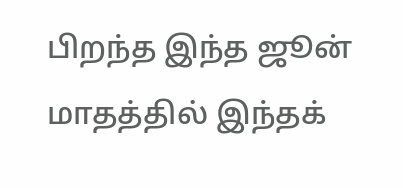பிறந்த இந்த ஜூன் மாதத்தில் இந்தக்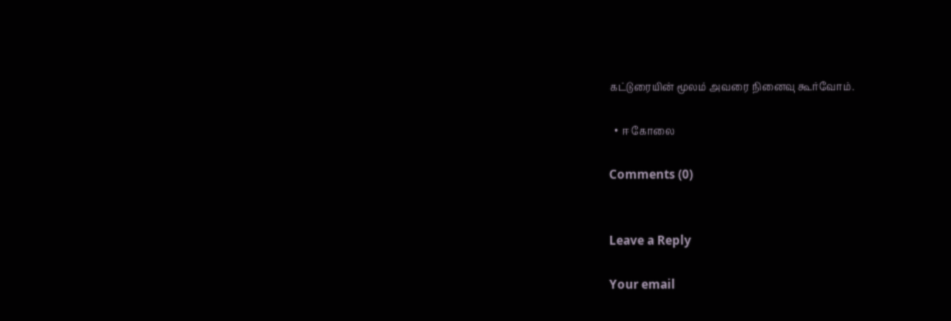கட்டுரையின் மூலம் அவரை நினைவு கூர்வோம்.

  • ஈ கோலை

Comments (0)


Leave a Reply

Your email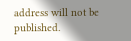address will not be published.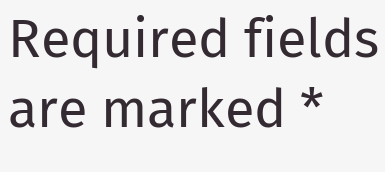Required fields are marked *